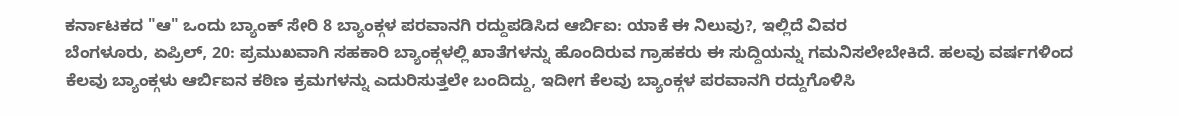ಕರ್ನಾಟಕದ "ಆ" ಒಂದು ಬ್ಯಾಂಕ್ ಸೇರಿ 8 ಬ್ಯಾಂಕ್ಗಳ ಪರವಾನಗಿ ರದ್ದುಪಡಿಸಿದ ಆರ್ಬಿಐ: ಯಾಕೆ ಈ ನಿಲುವು?, ಇಲ್ಲಿದೆ ವಿವರ
ಬೆಂಗಳೂರು, ಏಪ್ರಿಲ್, 20: ಪ್ರಮುಖವಾಗಿ ಸಹಕಾರಿ ಬ್ಯಾಂಕ್ಗಳಲ್ಲಿ ಖಾತೆಗಳನ್ನು ಹೊಂದಿರುವ ಗ್ರಾಹಕರು ಈ ಸುದ್ದಿಯನ್ನು ಗಮನಿಸಲೇಬೇಕಿದೆ. ಹಲವು ವರ್ಷಗಳಿಂದ ಕೆಲವು ಬ್ಯಾಂಕ್ಗಳು ಆರ್ಬಿಐನ ಕಠಿಣ ಕ್ರಮಗಳನ್ನು ಎದುರಿಸುತ್ತಲೇ ಬಂದಿದ್ದು, ಇದೀಗ ಕೆಲವು ಬ್ಯಾಂಕ್ಗಳ ಪರವಾನಗಿ ರದ್ದುಗೊಳಿಸಿ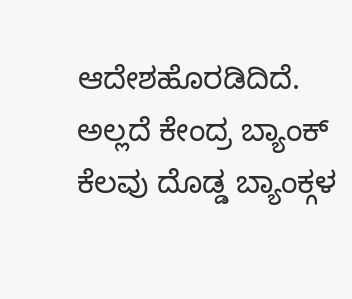ಆದೇಶಹೊರಡಿದಿದೆ. ಅಲ್ಲದೆ ಕೇಂದ್ರ ಬ್ಯಾಂಕ್ ಕೆಲವು ದೊಡ್ಡ ಬ್ಯಾಂಕ್ಗಳ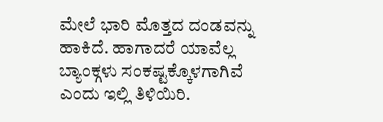ಮೇಲೆ ಭಾರಿ ಮೊತ್ತದ ದಂಡವನ್ನು ಹಾಕಿದೆ. ಹಾಗಾದರೆ ಯಾವೆಲ್ಲ ಬ್ಯಾಂಕ್ಗಳು ಸಂಕಷ್ಟಕ್ಕೊಳಗಾಗಿವೆ ಎಂದು ಇಲ್ಲಿ ತಿಳಿಯಿರಿ.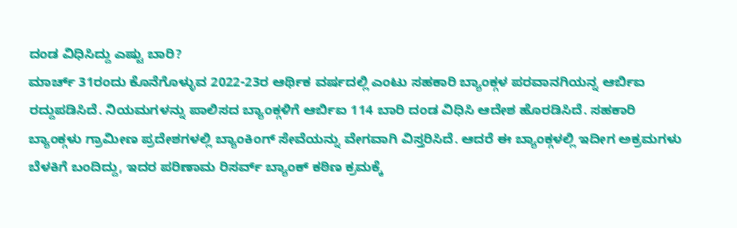ದಂಡ ವಿಧಿಸಿದ್ದು ಎಷ್ಟು ಬಾರಿ?
ಮಾರ್ಚ್ 31ರಂದು ಕೊನೆಗೊಳ್ಳುವ 2022-23ರ ಆರ್ಥಿಕ ವರ್ಷದಲ್ಲಿ ಎಂಟು ಸಹಕಾರಿ ಬ್ಯಾಂಕ್ಗಳ ಪರವಾನಗಿಯನ್ನ ಆರ್ಬಿಐ ರದ್ದುಪಡಿಸಿದೆ. ನಿಯಮಗಳನ್ನು ಪಾಲಿಸದ ಬ್ಯಾಂಕ್ಗಳಿಗೆ ಆರ್ಬಿಐ 114 ಬಾರಿ ದಂಡ ವಿಧಿಸಿ ಆದೇಶ ಹೊರಡಿಸಿದೆ. ಸಹಕಾರಿ ಬ್ಯಾಂಕ್ಗಳು ಗ್ರಾಮೀಣ ಪ್ರದೇಶಗಳಲ್ಲಿ ಬ್ಯಾಂಕಿಂಗ್ ಸೇವೆಯನ್ನು ವೇಗವಾಗಿ ವಿಸ್ತರಿಸಿದೆ. ಆದರೆ ಈ ಬ್ಯಾಂಕ್ಗಳಲ್ಲಿ ಇದೀಗ ಅಕ್ರಮಗಳು ಬೆಳಕಿಗೆ ಬಂದಿದ್ದು, ಇದರ ಪರಿಣಾಮ ರಿಸರ್ವ್ ಬ್ಯಾಂಕ್ ಕಠಿಣ ಕ್ರಮಕ್ಕೆ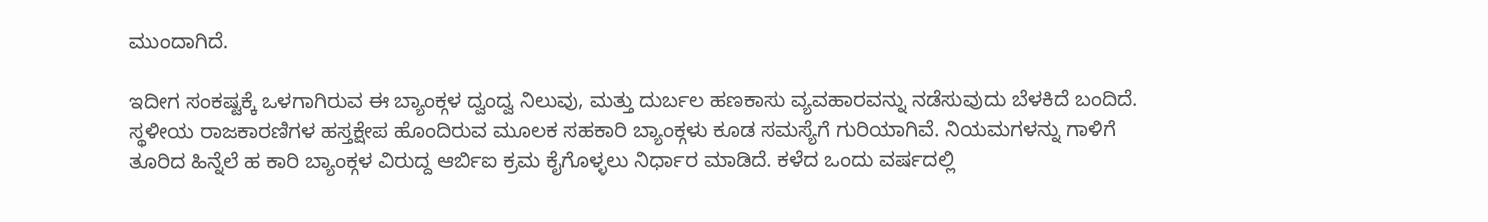ಮುಂದಾಗಿದೆ.

ಇದೀಗ ಸಂಕಷ್ಟಕ್ಕೆ ಒಳಗಾಗಿರುವ ಈ ಬ್ಯಾಂಕ್ಗಳ ದ್ವಂದ್ವ ನಿಲುವು, ಮತ್ತು ದುರ್ಬಲ ಹಣಕಾಸು ವ್ಯವಹಾರವನ್ನು ನಡೆಸುವುದು ಬೆಳಕಿದೆ ಬಂದಿದೆ. ಸ್ಥಳೀಯ ರಾಜಕಾರಣಿಗಳ ಹಸ್ತಕ್ಷೇಪ ಹೊಂದಿರುವ ಮೂಲಕ ಸಹಕಾರಿ ಬ್ಯಾಂಕ್ಗಳು ಕೂಡ ಸಮಸ್ಯೆಗೆ ಗುರಿಯಾಗಿವೆ. ನಿಯಮಗಳನ್ನು ಗಾಳಿಗೆ ತೂರಿದ ಹಿನ್ನೆಲೆ ಹ ಕಾರಿ ಬ್ಯಾಂಕ್ಗಳ ವಿರುದ್ದ ಆರ್ಬಿಐ ಕ್ರಮ ಕೈಗೊಳ್ಳಲು ನಿರ್ಧಾರ ಮಾಡಿದೆ. ಕಳೆದ ಒಂದು ವರ್ಷದಲ್ಲಿ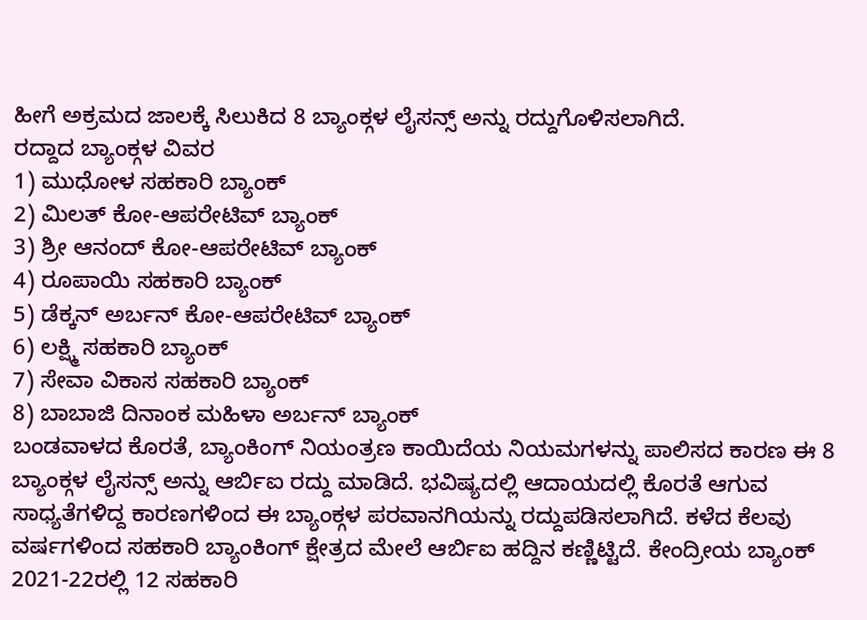ಹೀಗೆ ಅಕ್ರಮದ ಜಾಲಕ್ಕೆ ಸಿಲುಕಿದ 8 ಬ್ಯಾಂಕ್ಗಳ ಲೈಸನ್ಸ್ ಅನ್ನು ರದ್ದುಗೊಳಿಸಲಾಗಿದೆ.
ರದ್ದಾದ ಬ್ಯಾಂಕ್ಗಳ ವಿವರ
1) ಮುಧೋಳ ಸಹಕಾರಿ ಬ್ಯಾಂಕ್
2) ಮಿಲತ್ ಕೋ-ಆಪರೇಟಿವ್ ಬ್ಯಾಂಕ್
3) ಶ್ರೀ ಆನಂದ್ ಕೋ-ಆಪರೇಟಿವ್ ಬ್ಯಾಂಕ್
4) ರೂಪಾಯಿ ಸಹಕಾರಿ ಬ್ಯಾಂಕ್
5) ಡೆಕ್ಕನ್ ಅರ್ಬನ್ ಕೋ-ಆಪರೇಟಿವ್ ಬ್ಯಾಂಕ್
6) ಲಕ್ಷ್ಮಿ ಸಹಕಾರಿ ಬ್ಯಾಂಕ್
7) ಸೇವಾ ವಿಕಾಸ ಸಹಕಾರಿ ಬ್ಯಾಂಕ್
8) ಬಾಬಾಜಿ ದಿನಾಂಕ ಮಹಿಳಾ ಅರ್ಬನ್ ಬ್ಯಾಂಕ್
ಬಂಡವಾಳದ ಕೊರತೆ, ಬ್ಯಾಂಕಿಂಗ್ ನಿಯಂತ್ರಣ ಕಾಯಿದೆಯ ನಿಯಮಗಳನ್ನು ಪಾಲಿಸದ ಕಾರಣ ಈ 8 ಬ್ಯಾಂಕ್ಗಳ ಲೈಸನ್ಸ್ ಅನ್ನು ಆರ್ಬಿಐ ರದ್ದು ಮಾಡಿದೆ. ಭವಿಷ್ಯದಲ್ಲಿ ಆದಾಯದಲ್ಲಿ ಕೊರತೆ ಆಗುವ ಸಾಧ್ಯತೆಗಳಿದ್ದ ಕಾರಣಗಳಿಂದ ಈ ಬ್ಯಾಂಕ್ಗಳ ಪರವಾನಗಿಯನ್ನು ರದ್ದುಪಡಿಸಲಾಗಿದೆ. ಕಳೆದ ಕೆಲವು ವರ್ಷಗಳಿಂದ ಸಹಕಾರಿ ಬ್ಯಾಂಕಿಂಗ್ ಕ್ಷೇತ್ರದ ಮೇಲೆ ಆರ್ಬಿಐ ಹದ್ದಿನ ಕಣ್ಣಿಟ್ಟಿದೆ. ಕೇಂದ್ರೀಯ ಬ್ಯಾಂಕ್ 2021-22ರಲ್ಲಿ 12 ಸಹಕಾರಿ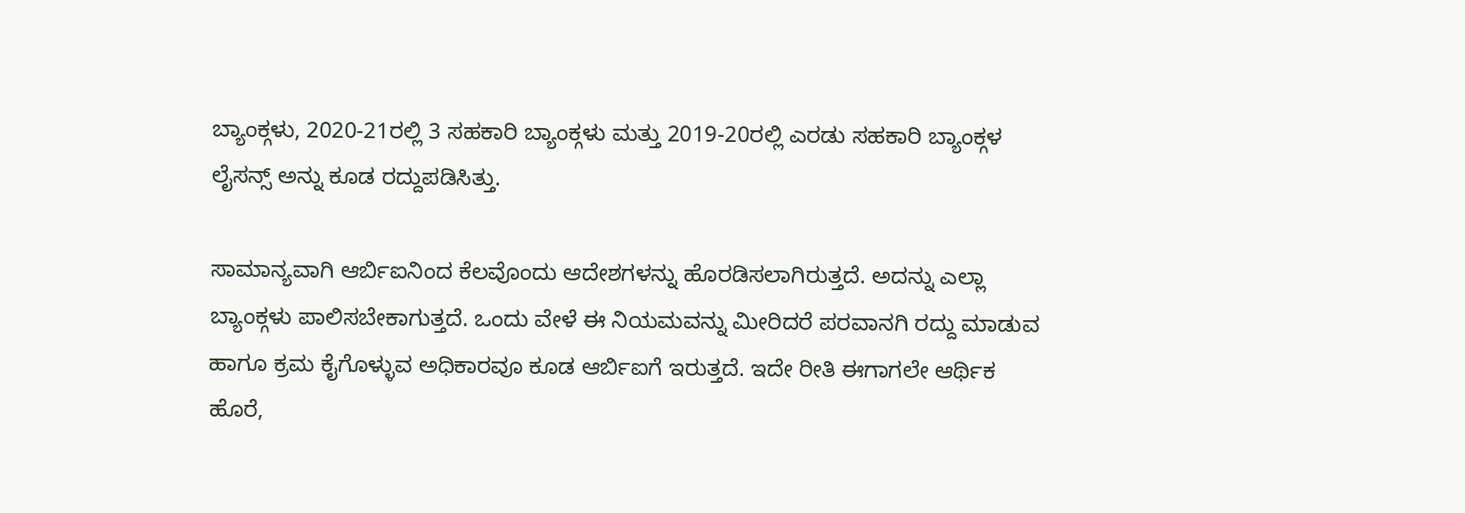ಬ್ಯಾಂಕ್ಗಳು, 2020-21ರಲ್ಲಿ 3 ಸಹಕಾರಿ ಬ್ಯಾಂಕ್ಗಳು ಮತ್ತು 2019-20ರಲ್ಲಿ ಎರಡು ಸಹಕಾರಿ ಬ್ಯಾಂಕ್ಗಳ ಲೈಸನ್ಸ್ ಅನ್ನು ಕೂಡ ರದ್ದುಪಡಿಸಿತ್ತು.

ಸಾಮಾನ್ಯವಾಗಿ ಆರ್ಬಿಐನಿಂದ ಕೆಲವೊಂದು ಆದೇಶಗಳನ್ನು ಹೊರಡಿಸಲಾಗಿರುತ್ತದೆ. ಅದನ್ನು ಎಲ್ಲಾ ಬ್ಯಾಂಕ್ಗಳು ಪಾಲಿಸಬೇಕಾಗುತ್ತದೆ. ಒಂದು ವೇಳೆ ಈ ನಿಯಮವನ್ನು ಮೀರಿದರೆ ಪರವಾನಗಿ ರದ್ದು ಮಾಡುವ ಹಾಗೂ ಕ್ರಮ ಕೈಗೊಳ್ಳುವ ಅಧಿಕಾರವೂ ಕೂಡ ಆರ್ಬಿಐಗೆ ಇರುತ್ತದೆ. ಇದೇ ರೀತಿ ಈಗಾಗಲೇ ಆರ್ಥಿಕ ಹೊರೆ,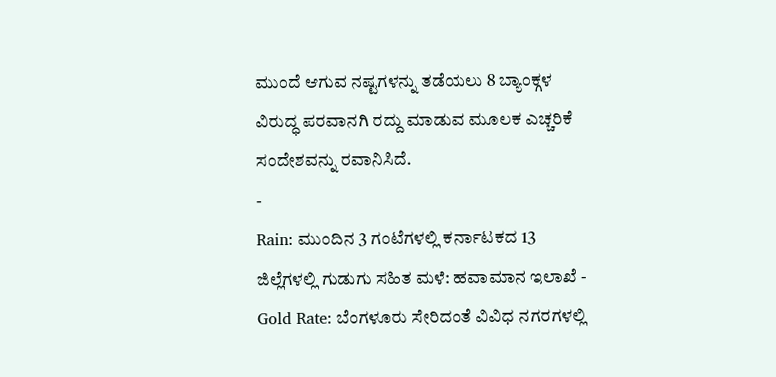ಮುಂದೆ ಆಗುವ ನಷ್ಟಗಳನ್ನು ತಡೆಯಲು 8 ಬ್ಯಾಂಕ್ಗಳ ವಿರುದ್ಧ ಪರವಾನಗಿ ರದ್ದು ಮಾಡುವ ಮೂಲಕ ಎಚ್ಚರಿಕೆ ಸಂದೇಶವನ್ನು ರವಾನಿಸಿದೆ.
-
Rain: ಮುಂದಿನ 3 ಗಂಟೆಗಳಲ್ಲಿ ಕರ್ನಾಟಕದ 13 ಜಿಲ್ಲೆಗಳಲ್ಲಿ ಗುಡುಗು ಸಹಿತ ಮಳೆ: ಹವಾಮಾನ ಇಲಾಖೆ -
Gold Rate: ಬೆಂಗಳೂರು ಸೇರಿದಂತೆ ವಿವಿಧ ನಗರಗಳಲ್ಲಿ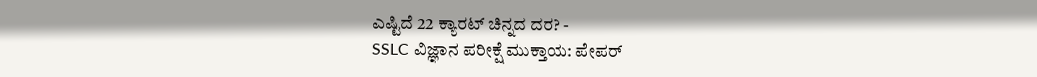ಎಷ್ಟಿದೆ 22 ಕ್ಯಾರಟ್ ಚಿನ್ನದ ದರ? -
SSLC ವಿಜ್ಞಾನ ಪರೀಕ್ಷೆ ಮುಕ್ತಾಯ: ಪೇಪರ್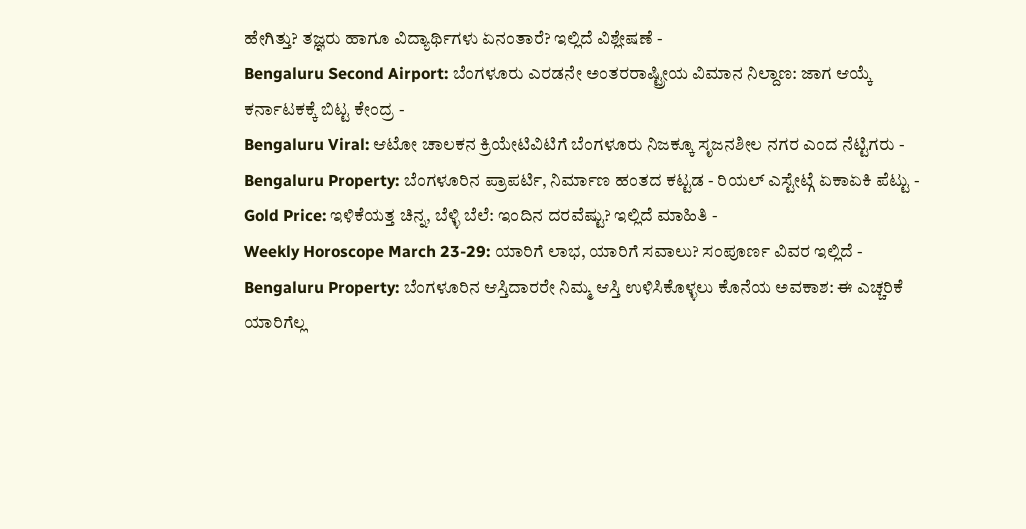ಹೇಗಿತ್ತು? ತಜ್ಞರು ಹಾಗೂ ವಿದ್ಯಾರ್ಥಿಗಳು ಏನಂತಾರೆ? ಇಲ್ಲಿದೆ ವಿಶ್ಲೇಷಣೆ -
Bengaluru Second Airport: ಬೆಂಗಳೂರು ಎರಡನೇ ಅಂತರರಾಷ್ಟ್ರೀಯ ವಿಮಾನ ನಿಲ್ದಾಣ: ಜಾಗ ಆಯ್ಕೆ ಕರ್ನಾಟಕಕ್ಕೆ ಬಿಟ್ಟ ಕೇಂದ್ರ -
Bengaluru Viral: ಆಟೋ ಚಾಲಕನ ಕ್ರಿಯೇಟಿವಿಟಿಗೆ ಬೆಂಗಳೂರು ನಿಜಕ್ಕೂ ಸೃಜನಶೀಲ ನಗರ ಎಂದ ನೆಟ್ಟಿಗರು -
Bengaluru Property: ಬೆಂಗಳೂರಿನ ಪ್ರಾಪರ್ಟಿ, ನಿರ್ಮಾಣ ಹಂತದ ಕಟ್ಟಡ - ರಿಯಲ್ ಎಸ್ಟೇಟ್ಗೆ ಏಕಾಏಕಿ ಪೆಟ್ಟು -
Gold Price: ಇಳಿಕೆಯತ್ತ ಚಿನ್ನ, ಬೆಳ್ಳಿ ಬೆಲೆ: ಇಂದಿನ ದರವೆಷ್ಟು? ಇಲ್ಲಿದೆ ಮಾಹಿತಿ -
Weekly Horoscope March 23-29: ಯಾರಿಗೆ ಲಾಭ, ಯಾರಿಗೆ ಸವಾಲು? ಸಂಪೂರ್ಣ ವಿವರ ಇಲ್ಲಿದೆ -
Bengaluru Property: ಬೆಂಗಳೂರಿನ ಆಸ್ತಿದಾರರೇ ನಿಮ್ಮ ಆಸ್ತಿ ಉಳಿಸಿಕೊಳ್ಳಲು ಕೊನೆಯ ಅವಕಾಶ: ಈ ಎಚ್ಚರಿಕೆ ಯಾರಿಗೆಲ್ಲ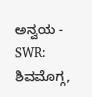ಅನ್ವಯ -
SWR: ಶಿವಮೊಗ್ಗ,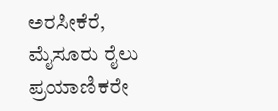ಅರಸೀಕೆರೆ, ಮೈಸೂರು ರೈಲು ಪ್ರಯಾಣಿಕರೇ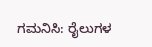ಗಮನಿಸಿ: ರೈಲುಗಳ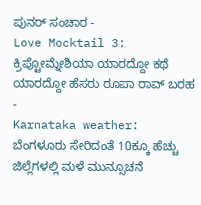ಪುನರ್ ಸಂಚಾರ -
Love Mocktail 3: ಕ್ರಿಪ್ಟೋಮ್ನೇಶಿಯಾ ಯಾರದ್ದೋ ಕಥೆ ಯಾರದ್ದೋ ಹೆಸರು ರೂಪಾ ರಾವ್ ಬರಹ -
Karnataka weather: ಬೆಂಗಳೂರು ಸೇರಿದಂತೆ 10ಕ್ಕೂ ಹೆಚ್ಚು ಜಿಲ್ಲೆಗಳಲ್ಲಿ ಮಳೆ ಮುನ್ಸೂಚನೆ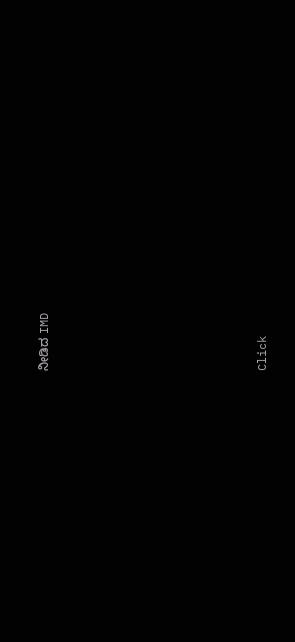ನೀಡಿದ IMD












Click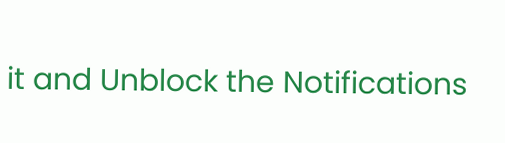it and Unblock the Notifications